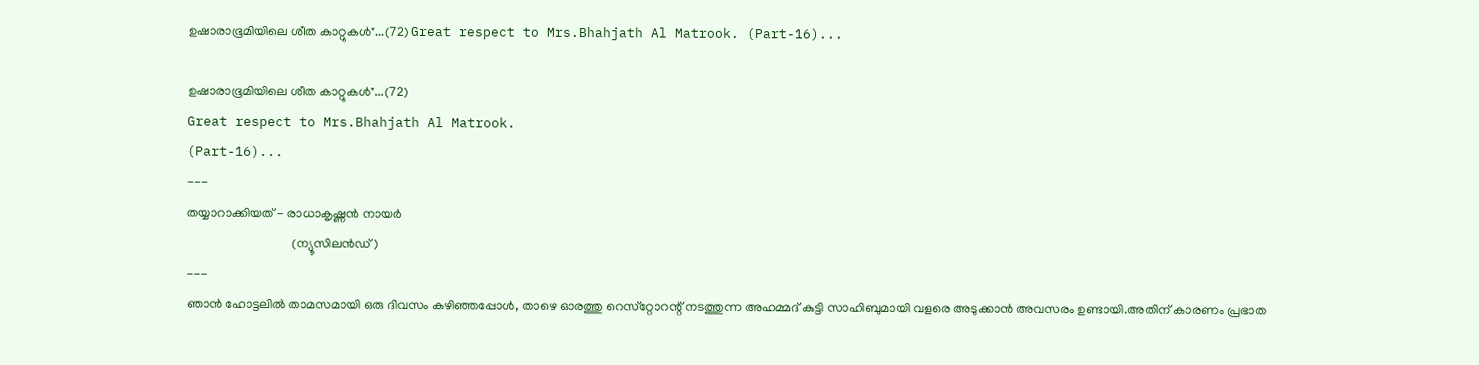ഉഷാരാഭൂമിയിലെ ശീത കാറ്റുകൾ"...(72) Great respect to Mrs.Bhahjath Al Matrook. (Part-16)...

ഉഷാരാഭൂമിയിലെ ശീത കാറ്റുകൾ"...(72)
Great respect to Mrs.Bhahjath Al Matrook.
(Part-16)...
---
തയ്യാറാക്കിയത് - രാധാകൃഷ്ണൻ നായർ
                                 (ന്യൂസിലൻഡ്)
---
ഞാൻ ഹോട്ടലിൽ താമസമായി ഒരു ദിവസം കഴിഞ്ഞപ്പോൾ, താഴെ ഓരത്തു റെസ്‌റ്റോറന്റ് നടത്തുന്ന അഹമ്മദ് കുട്ടി സാഹിബുമായി വളരെ അടുക്കാൻ അവസരം ഉണ്ടായി.അതിന് കാരണം പ്രഭാത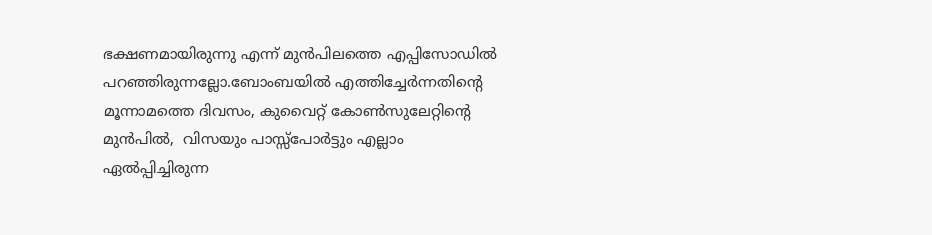ഭക്ഷണമായിരുന്നു എന്ന് മുൻപിലത്തെ എപ്പിസോഡിൽ  പറഞ്ഞിരുന്നല്ലോ.ബോംബയിൽ എത്തിച്ചേർന്നതിന്റെ മൂന്നാമത്തെ ദിവസം, കുവൈറ്റ് കോൺസുലേറ്റിന്റെ മുൻപിൽ,  വിസയും പാസ്സ്പോർട്ടും എല്ലാം ഏൽപ്പിച്ചിരുന്ന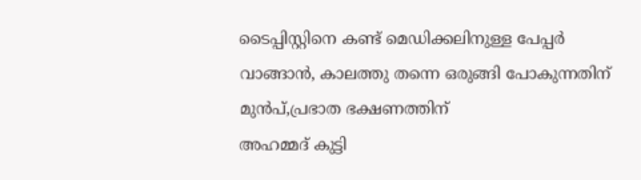ടൈപ്പിസ്റ്റിനെ കണ്ട് മെഡിക്കലിനുള്ള പേപ്പർ വാങ്ങാൻ, കാലത്തു തന്നെ ഒരുങ്ങി പോകുന്നതിന് മുൻപ്,പ്രഭാത ഭക്ഷണത്തിന്
അഹമ്മദ് കുട്ടി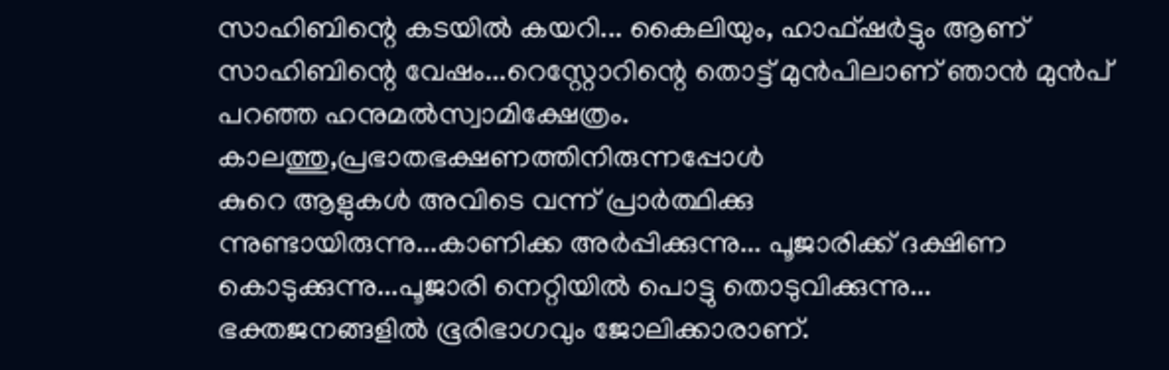സാഹിബിന്റെ കടയിൽ കയറി... കൈലിയും, ഹാഫ്ഷർട്ടും ആണ് സാഹിബിന്റെ വേഷം...റെസ്റ്റോറിന്റെ തൊട്ട് മുൻപിലാണ് ഞാൻ മുൻപ് പറഞ്ഞ ഹനുമൽസ്വാമിക്ഷേത്രം.
കാലത്തു,പ്രഭാതഭക്ഷണത്തിനിരുന്നപ്പോൾ
കുറെ ആളുകൾ അവിടെ വന്ന് പ്രാർത്ഥിക്കു
ന്നുണ്ടായിരുന്നു...കാണിക്ക അർപ്പിക്കുന്നു... പൂജാരിക്ക് ദക്ഷിണ കൊടുക്കുന്നു...പൂജാരി നെറ്റിയിൽ പൊട്ടു തൊടുവിക്കുന്നു...
ഭക്തജനങ്ങളിൽ ഭൂരിഭാഗവും ജോലിക്കാരാണ്.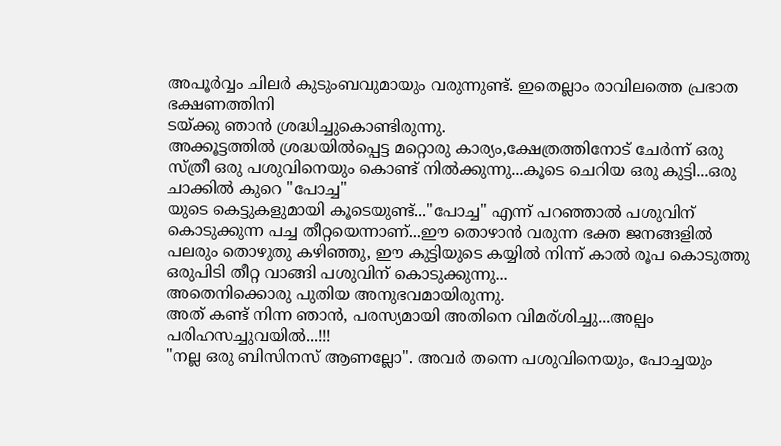അപൂർവ്വം ചിലർ കുടുംബവുമായും വരുന്നുണ്ട്. ഇതെല്ലാം രാവിലത്തെ പ്രഭാത ഭക്ഷണത്തിനി
ടയ്ക്കു ഞാൻ ശ്രദ്ധിച്ചുകൊണ്ടിരുന്നു.
അക്കൂട്ടത്തിൽ ശ്രദ്ധയിൽപ്പെട്ട മറ്റൊരു കാര്യം,ക്ഷേത്രത്തിനോട് ചേർന്ന് ഒരു സ്ത്രീ ഒരു പശുവിനെയും കൊണ്ട് നിൽക്കുന്നു...കൂടെ ചെറിയ ഒരു കുട്ടി...ഒരു ചാക്കിൽ കുറെ "പോച്ച"
യുടെ കെട്ടുകളുമായി കൂടെയുണ്ട്..."പോച്ച" എന്ന് പറഞ്ഞാൽ പശുവിന് കൊടുക്കുന്ന പച്ച തീറ്റയെന്നാണ്...ഈ തൊഴാൻ വരുന്ന ഭക്ത ജനങ്ങളിൽ പലരും തൊഴുതു കഴിഞ്ഞു, ഈ കുട്ടിയുടെ കയ്യിൽ നിന്ന് കാൽ രൂപ കൊടുത്തു ഒരുപിടി തീറ്റ വാങ്ങി പശുവിന് കൊടുക്കുന്നു...
അതെനിക്കൊരു പുതിയ അനുഭവമായിരുന്നു.
അത് കണ്ട് നിന്ന ഞാൻ, പരസ്യമായി അതിനെ വിമര്ശിച്ചു...അല്പം പരിഹസച്ചുവയിൽ...!!!
"നല്ല ഒരു ബിസിനസ് ആണല്ലോ". അവർ തന്നെ പശുവിനെയും, പോച്ചയും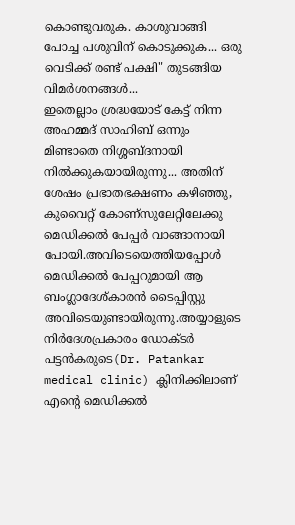കൊണ്ടുവരുക. കാശുവാങ്ങി പോച്ച പശുവിന് കൊടുക്കുക... ഒരു വെടിക്ക് രണ്ട് പക്ഷി" തുടങ്ങിയ വിമർശനങ്ങൾ...
ഇതെല്ലാം ശ്രദ്ധയോട് കേട്ട് നിന്ന അഹമ്മദ് സാഹിബ് ഒന്നും മിണ്ടാതെ നിശ്ശബ്ദനായി നിൽക്കുകയായിരുന്നു... അതിന് ശേഷം പ്രഭാതഭക്ഷണം കഴിഞ്ഞു, കുവൈറ്റ് കോണ്സുലേറ്റിലേക്കു മെഡിക്കൽ പേപ്പർ വാങ്ങാനായി പോയി.അവിടെയെത്തിയപ്പോൾ മെഡിക്കൽ പേപ്പറുമായി ആ ബംഗ്ലാദേശ്കാരൻ ടൈപ്പിസ്റ്റു അവിടെയുണ്ടായിരുന്നു.അയ്യാളുടെ നിർദേശപ്രകാരം ഡോക്ടർ പട്ടൻകരുടെ(Dr. Patankar medical clinic) ക്ലിനിക്കിലാണ് എന്റെ മെഡിക്കൽ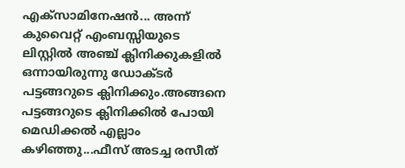എക്‌സാമിനേഷൻ... അന്ന് കുവൈറ്റ് എംബസ്സിയുടെ ലിസ്റ്റിൽ അഞ്ച് ക്ലിനിക്കുകളിൽ ഒന്നായിരുന്നു ഡോക്ടർ പട്ടങ്ങറുടെ ക്ലിനിക്കും.അങ്ങനെ പട്ടങ്ങറുടെ ക്ലിനിക്കിൽ പോയി മെഡിക്കൽ എല്ലാം കഴിഞ്ഞു...ഫീസ് അടച്ച രസീത്‌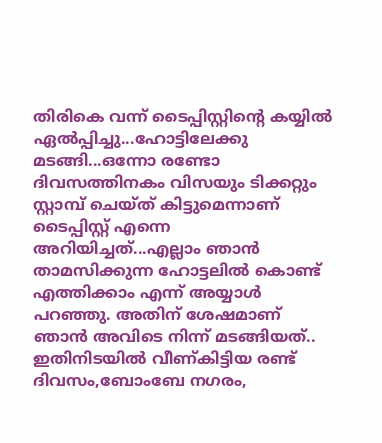തിരികെ വന്ന് ടൈപ്പിസ്റ്റിന്റെ കയ്യിൽ ഏൽപ്പിച്ചു...ഹോട്ടിലേക്കു മടങ്ങി...ഒന്നോ രണ്ടോ ദിവസത്തിനകം വിസയും ടിക്കറ്റും സ്റ്റാമ്പ് ചെയ്ത് കിട്ടുമെന്നാണ് ടൈപ്പിസ്റ്റ് എന്നെ അറിയിച്ചത്...എല്ലാം ഞാൻ താമസിക്കുന്ന ഹോട്ടലിൽ കൊണ്ട് എത്തിക്കാം എന്ന് അയ്യാൾ പറഞ്ഞു. അതിന് ശേഷമാണ് ഞാൻ അവിടെ നിന്ന് മടങ്ങിയത്.. ഇതിനിടയിൽ വീണ്കിട്ടിയ രണ്ട് ദിവസം,ബോംബേ നഗരം,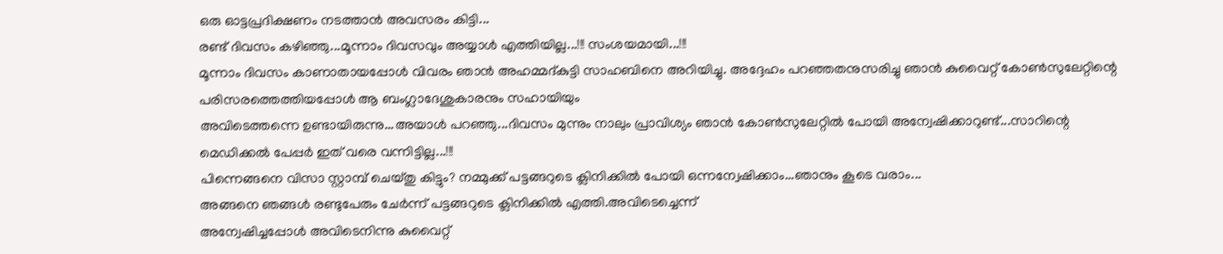ഒരു ഓട്ടപ്രദിക്ഷണം നടത്താൻ അവസരം കിട്ടി...
രണ്ട് ദിവസം കഴിഞ്ഞു...മൂന്നാം ദിവസവും അയ്യാൾ എത്തിയില്ല...!!! സംശയമായി...!!!
മൂന്നാം ദിവസം കാണാതായപ്പോൾ വിവരം ഞാൻ അഹമ്മദ്‌കുട്ടി സാഹബിനെ അറിയിച്ചു. അദ്ദേഹം പറഞ്ഞതനുസരിച്ചു ഞാൻ കുവൈറ്റ് കോൺസുലേറ്റിന്റെ പരിസരത്തെത്തിയപ്പോൾ ആ ബംഗ്ലാദേശുകാരനും സഹായിയും
അവിടെത്തന്നെ ഉണ്ടായിരുന്നു...അയാൾ പറഞ്ഞു...ദിവസം മുന്നും നാലും പ്രാവിശ്യം ഞാൻ കോൺസുലേറ്റിൽ പോയി അന്വേഷിക്കാറുണ്ട്...സാറിന്റെ മെഡിക്കൽ പേപ്പർ ഇത് വരെ വന്നിട്ടില്ല...!!!
പിന്നെങ്ങനെ വിസാ സ്റ്റാമ്പ് ചെയ്തു കിട്ടും? നമ്മുക്ക് പട്ടങ്ങറുടെ ക്ലിനിക്കിൽ പോയി ഒന്നന്വേഷിക്കാം...ഞാനും കൂടെ വരാം...
അങ്ങനെ ഞങ്ങൾ രണ്ടുപേരും ചേർന്ന് പട്ടങ്ങറുടെ ക്ലിനിക്കിൽ എത്തി.അവിടെച്ചെന്ന്
അന്വേഷിച്ചപ്പോൾ അവിടെനിന്നു കുവൈറ്റ്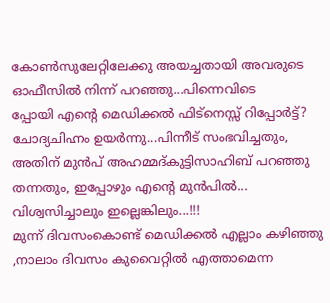കോൺസുലേറ്റിലേക്കു അയച്ചതായി അവരുടെ ഓഫീസിൽ നിന്ന് പറഞ്ഞു...പിന്നെവിടെ
പ്പോയി എന്റെ മെഡിക്കൽ ഫിട്നെസ്സ് റിപ്പോർട്ട്? ചോദ്യചിഹ്നം ഉയർന്നു...പിന്നീട് സംഭവിച്ചതും, അതിന് മുൻപ് അഹമ്മദ്‌കുട്ടിസാഹിബ് പറഞ്ഞു തന്നതും, ഇപ്പോഴും എന്റെ മുൻപിൽ...
വിശ്വസിച്ചാലും ഇല്ലെങ്കിലും...!!!
മുന്ന് ദിവസംകൊണ്ട് മെഡിക്കൽ എല്ലാം കഴിഞ്ഞു ,നാലാം ദിവസം കുവൈറ്റിൽ എത്താമെന്ന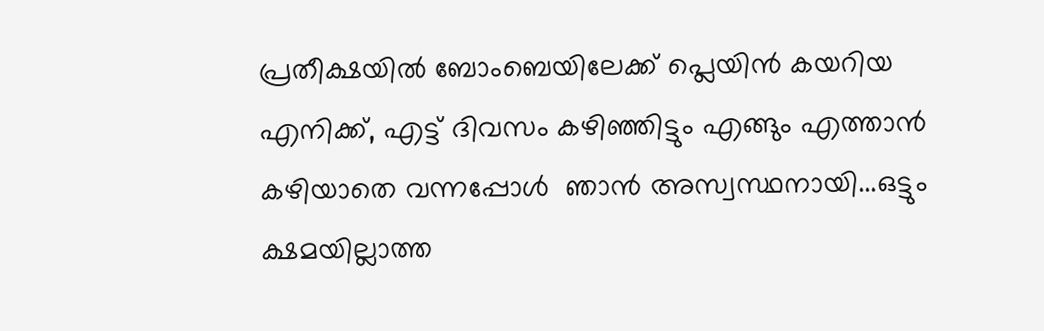പ്രതീക്ഷയിൽ ബോംബെയിലേക്ക് പ്ലെയിൻ കയറിയ എനിക്ക്, എട്ട് ദിവസം കഴിഞ്ഞിട്ടും എങ്ങും എത്താൻ കഴിയാതെ വന്നപ്പോൾ  ഞാൻ അസ്വസ്ഥനായി...ഒട്ടും ക്ഷമയില്ലാത്ത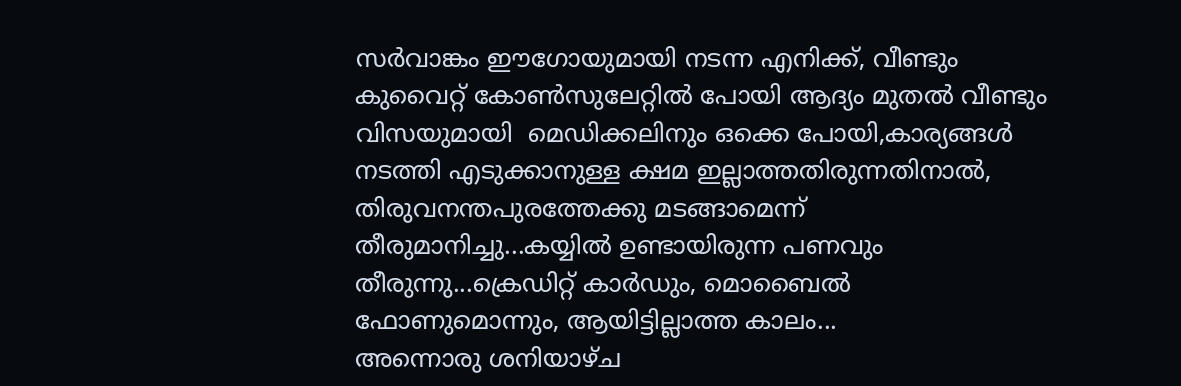സർവാങ്കം ഈഗോയുമായി നടന്ന എനിക്ക്, വീണ്ടും കുവൈറ്റ് കോൺസുലേറ്റിൽ പോയി ആദ്യം മുതൽ വീണ്ടും വിസയുമായി  മെഡിക്കലിനും ഒക്കെ പോയി,കാര്യങ്ങൾ നടത്തി എടുക്കാനുള്ള ക്ഷമ ഇല്ലാത്തതിരുന്നതിനാൽ,  തിരുവനന്തപുരത്തേക്കു മടങ്ങാമെന്ന് തീരുമാനിച്ചു...കയ്യിൽ ഉണ്ടായിരുന്ന പണവും തീരുന്നു...ക്രെഡിറ്റ് കാർഡും, മൊബൈൽ ഫോണുമൊന്നും, ആയിട്ടില്ലാത്ത കാലം...
അന്നൊരു ശനിയാഴ്ച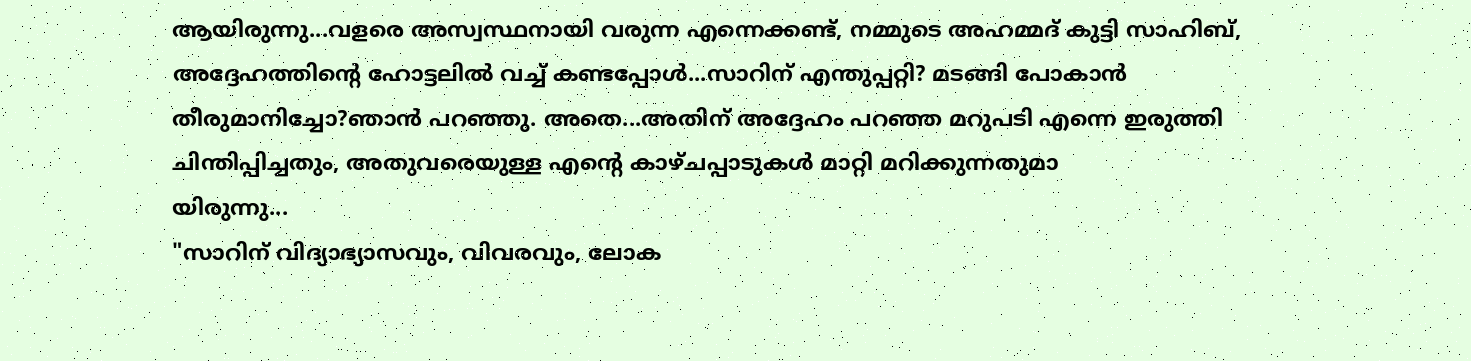ആയിരുന്നു...വളരെ അസ്വസ്ഥനായി വരുന്ന എന്നെക്കണ്ട്, നമ്മുടെ അഹമ്മദ് കുട്ടി സാഹിബ്, അദ്ദേഹത്തിന്റെ ഹോട്ടലിൽ വച്ച് കണ്ടപ്പോൾ...സാറിന് എന്തുപ്പറ്റി? മടങ്ങി പോകാൻ തീരുമാനിച്ചോ?ഞാൻ പറഞ്ഞു. അതെ...അതിന് അദ്ദേഹം പറഞ്ഞ മറുപടി എന്നെ ഇരുത്തി ചിന്തിപ്പിച്ചതും, അതുവരെയുള്ള എന്റെ കാഴ്ചപ്പാടുകൾ മാറ്റി മറിക്കുന്നതുമാ
യിരുന്നു...
"സാറിന് വിദ്യാഭ്യാസവും, വിവരവും, ലോക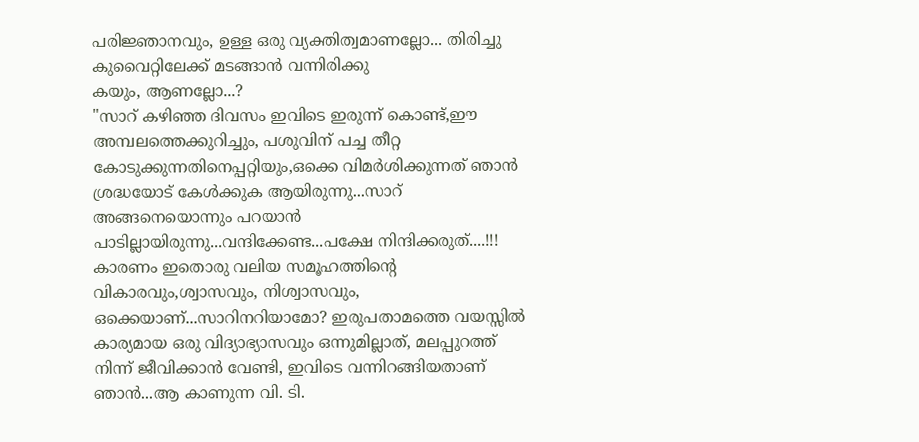പരിജ്ഞാനവും, ഉള്ള ഒരു വ്യക്തിത്വമാണല്ലോ... തിരിച്ചു കുവൈറ്റിലേക്ക് മടങ്ങാൻ വന്നിരിക്കു
കയും, ആണല്ലോ...?
"സാറ് കഴിഞ്ഞ ദിവസം ഇവിടെ ഇരുന്ന് കൊണ്ട്,ഈ അമ്പലത്തെക്കുറിച്ചും, പശുവിന് പച്ച തീറ്റ കോടുക്കുന്നതിനെപ്പറ്റിയും,ഒക്കെ വിമർശിക്കുന്നത് ഞാൻ ശ്രദ്ധയോട് കേൾക്കുക ആയിരുന്നു...സാറ് അങ്ങനെയൊന്നും പറയാൻ പാടില്ലായിരുന്നു...വന്ദിക്കേണ്ട...പക്ഷേ നിന്ദിക്കരുത്....!!! കാരണം ഇതൊരു വലിയ സമൂഹത്തിന്റെ വികാരവും,ശ്വാസവും, നിശ്വാസവും, ഒക്കെയാണ്...സാറിനറിയാമോ? ഇരുപതാമത്തെ വയസ്സിൽ കാര്യമായ ഒരു വിദ്യാഭ്യാസവും ഒന്നുമില്ലാത്, മലപ്പുറത്ത് നിന്ന് ജീവിക്കാൻ വേണ്ടി, ഇവിടെ വന്നിറങ്ങിയതാണ് ഞാൻ...ആ കാണുന്ന വി. ടി.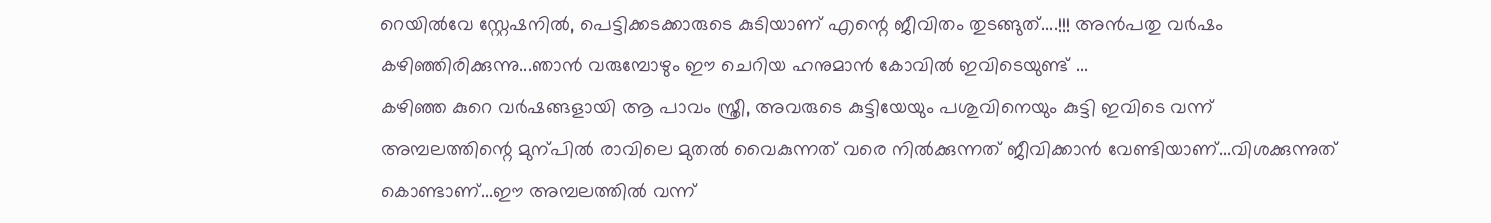റെയിൽവേ സ്റ്റേഷനിൽ, പെട്ടിക്കടക്കാരുടെ കുടിയാണ് എന്റെ ജീവിതം തുടങ്ങുത്....!!! അൻപതു വർഷം കഴിഞ്ഞിരിക്കുന്നു...ഞാൻ വരുമ്പോഴും ഈ ചെറിയ ഹനുമാൻ കോവിൽ ഇവിടെയുണ്ട് ...
കഴിഞ്ഞ കുറെ വർഷങ്ങളായി ആ പാവം സ്ത്രീ, അവരുടെ കുട്ടിയേയും പശുവിനെയും കുട്ടി ഇവിടെ വന്ന് അമ്പലത്തിന്റെ മുന്പിൽ രാവിലെ മുതൽ വൈകുന്നത് വരെ നിൽക്കുന്നത് ജീവിക്കാൻ വേണ്ടിയാണ്...വിശക്കുന്നുത്‌ കൊണ്ടാണ്...ഈ അമ്പലത്തിൽ വന്ന്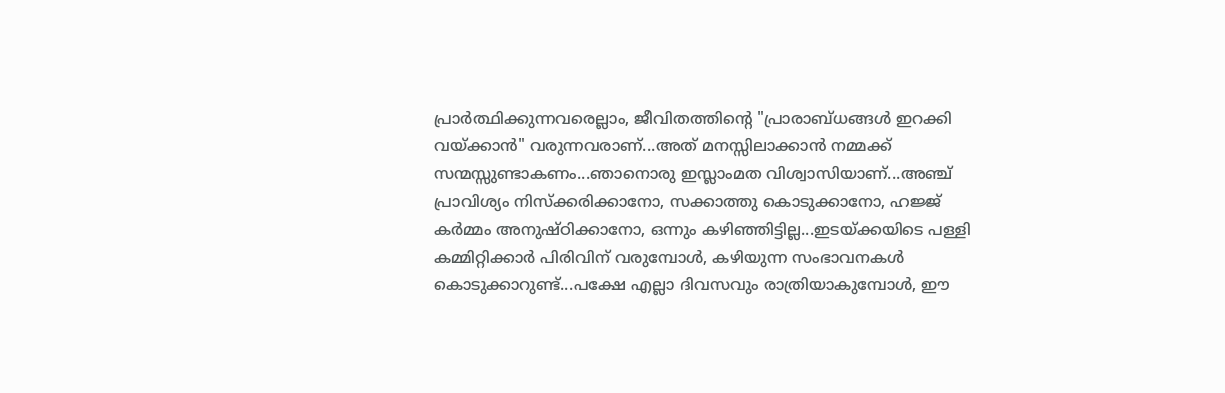പ്രാർത്ഥിക്കുന്നവരെല്ലാം, ജീവിതത്തിന്റെ "പ്രാരാബ്ധങ്ങൾ ഇറക്കി വയ്ക്കാൻ" വരുന്നവരാണ്...അത് മനസ്സിലാക്കാൻ നമ്മക്ക് സന്മസ്സുണ്ടാകണം...ഞാനൊരു ഇസ്ലാംമത വിശ്വാസിയാണ്...അഞ്ച് പ്രാവിശ്യം നിസ്‌ക്കരിക്കാനോ, സക്കാത്തു കൊടുക്കാനോ, ഹജ്ജ് കർമ്മം അനുഷ്ഠിക്കാനോ, ഒന്നും കഴിഞ്ഞിട്ടില്ല...ഇടയ്ക്കയിടെ പള്ളി കമ്മിറ്റിക്കാർ പിരിവിന് വരുമ്പോൾ, കഴിയുന്ന സംഭാവനകൾ കൊടുക്കാറുണ്ട്...പക്ഷേ എല്ലാ ദിവസവും രാത്രിയാകുമ്പോൾ, ഈ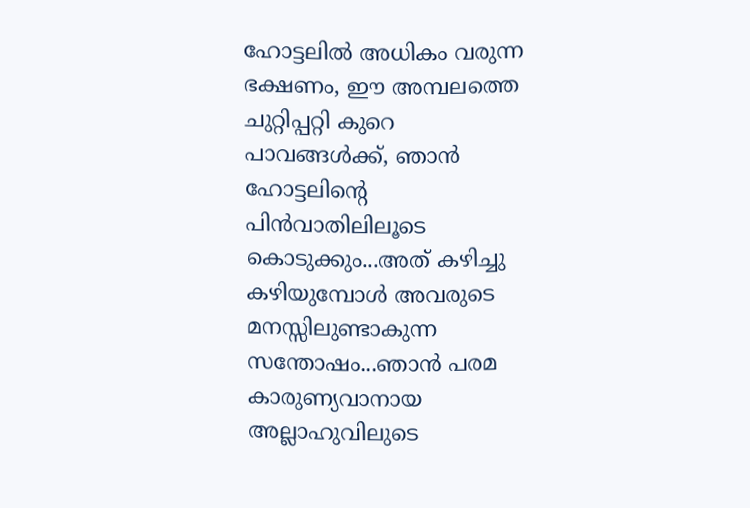ഹോട്ടലിൽ അധികം വരുന്ന ഭക്ഷണം, ഈ അമ്പലത്തെ ചുറ്റിപ്പറ്റി കുറെ പാവങ്ങൾക്ക്, ഞാൻ ഹോട്ടലിന്റെ പിൻവാതിലിലൂടെ കൊടുക്കും...അത് കഴിച്ചു കഴിയുമ്പോൾ അവരുടെ മനസ്സിലുണ്ടാകുന്ന സന്തോഷം...ഞാൻ പരമ കാരുണ്യവാനായ അല്ലാഹുവിലുടെ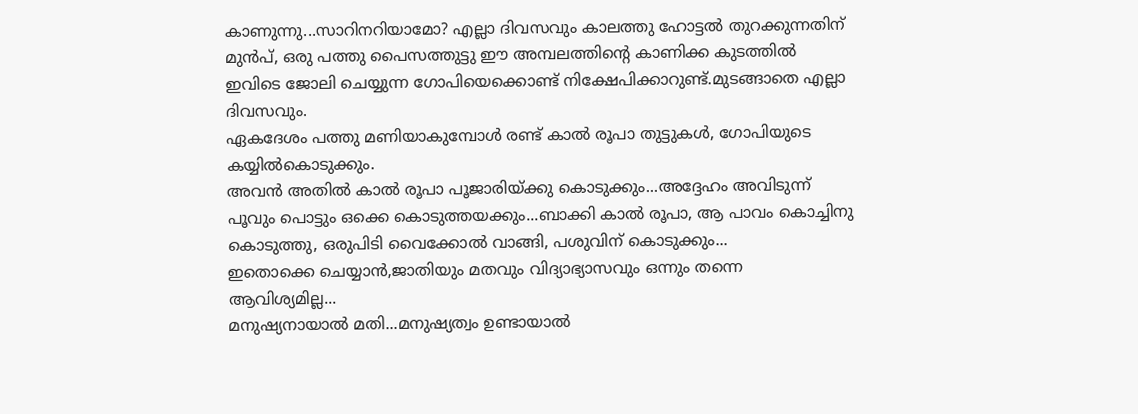കാണുന്നു...സാറിനറിയാമോ? എല്ലാ ദിവസവും കാലത്തു ഹോട്ടൽ തുറക്കുന്നതിന് മുൻപ്, ഒരു പത്തു പൈസത്തുട്ടു ഈ അമ്പലത്തിന്റെ കാണിക്ക കുടത്തിൽ ഇവിടെ ജോലി ചെയ്യുന്ന ഗോപിയെക്കൊണ്ട് നിക്ഷേപിക്കാറുണ്ട്.മുടങ്ങാതെ എല്ലാ ദിവസവും.
ഏകദേശം പത്തു മണിയാകുമ്പോൾ രണ്ട് കാൽ രൂപാ തുട്ടുകൾ, ഗോപിയുടെ കയ്യിൽകൊടുക്കും.
അവൻ അതിൽ കാൽ രൂപാ പൂജാരിയ്ക്കു കൊടുക്കും...അദ്ദേഹം അവിടുന്ന് പൂവും പൊട്ടും ഒക്കെ കൊടുത്തയക്കും...ബാക്കി കാൽ രൂപാ, ആ പാവം കൊച്ചിനു കൊടുത്തു, ഒരുപിടി വൈക്കോൽ വാങ്ങി, പശുവിന് കൊടുക്കും...
ഇതൊക്കെ ചെയ്യാൻ,ജാതിയും മതവും വിദ്യാഭ്യാസവും ഒന്നും തന്നെ ആവിശ്യമില്ല...
മനുഷ്യനായാൽ മതി...മനുഷ്യത്വം ഉണ്ടായാൽ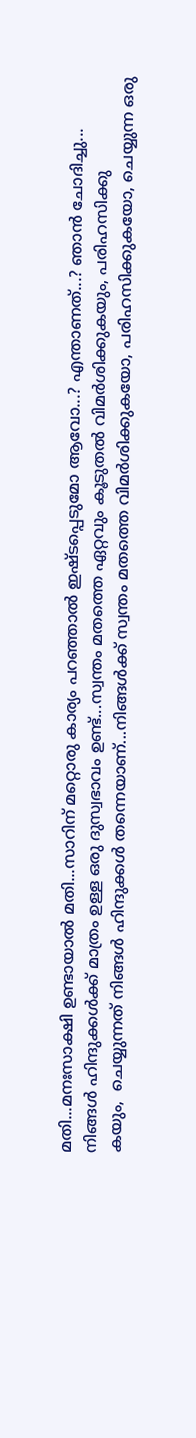മതി...മനഃസാക്ഷി ഉണ്ടായാൽ മതി...സാറിന് മറ്റൊരു കാര്യം പറഞ്ഞാൽ ഇഷ്ടപ്പെടുമോ ആവോ...? എന്താണത്...? ഞാൻ ചോദിച്ചു...
നിങ്ങൾ ഹിന്ദുക്കൾക്ക്‌ മാത്രം ഉള്ള ഒരു ദുസ്വഭാവം ഉണ്ട്...സ്വന്തം മതത്തെ ഏറ്റവും കൂടുതൽ വിമർശിക്കുകയും, പരിഹസിക്കു
കയും,  ചെയ്യുന്നത് നിങ്ങൾ ഹിന്ദുക്കൾ തന്നെയാണ്...നിങ്ങൾക്ക് സ്വന്തം മതത്തെ വിമർശിക്കുകയോ, പരിഹസിക്കുകയോ, ചെയ്യുന്ന ഒരു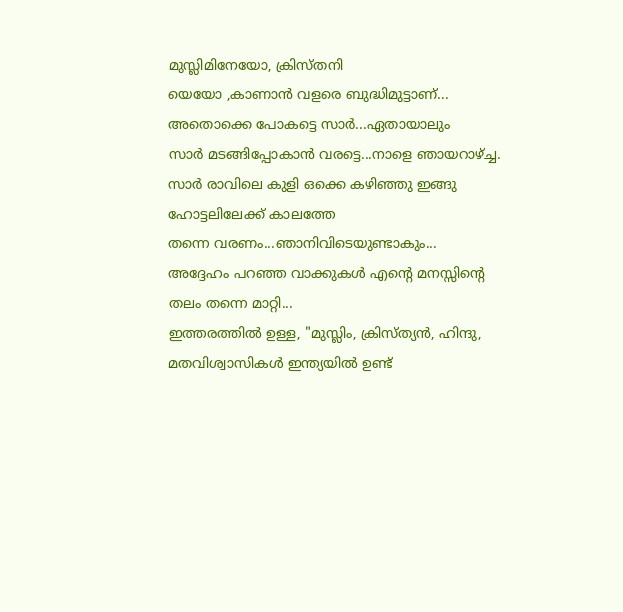മുസ്ലിമിനേയോ, ക്രിസ്തനി
യെയോ ,കാണാൻ വളരെ ബുദ്ധിമുട്ടാണ്...
അതൊക്കെ പോകട്ടെ സാർ...ഏതായാലും
സാർ മടങ്ങിപ്പോകാൻ വരട്ടെ...നാളെ ഞായറാഴ്ച്ച. സാർ രാവിലെ കുളി ഒക്കെ കഴിഞ്ഞു ഇങ്ങു ഹോട്ടലിലേക്ക് കാലത്തേ
തന്നെ വരണം...ഞാനിവിടെയുണ്ടാകും...
അദ്ദേഹം പറഞ്ഞ വാക്കുകൾ എന്റെ മനസ്സിന്റെ തലം തന്നെ മാറ്റി...
ഇത്തരത്തിൽ ഉള്ള, "മുസ്ലിം, ക്രിസ്ത്യൻ, ഹിന്ദു, മതവിശ്വാസികൾ ഇന്ത്യയിൽ ഉണ്ട്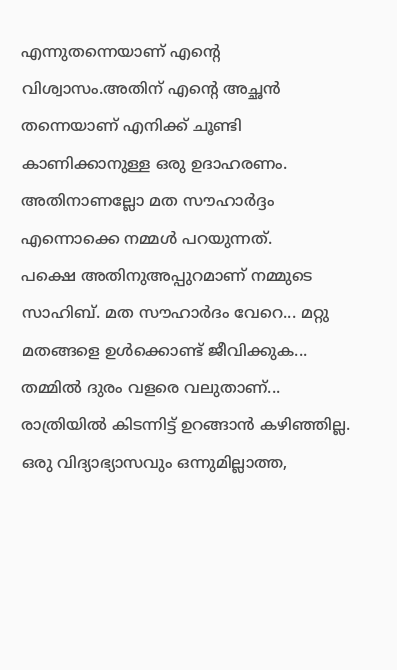എന്നുതന്നെയാണ് എന്റെ വിശ്വാസം.അതിന് എന്റെ അച്ഛൻ തന്നെയാണ് എനിക്ക് ചൂണ്ടി കാണിക്കാനുള്ള ഒരു ഉദാഹരണം.
അതിനാണല്ലോ മത സൗഹാർദ്ദം എന്നൊക്കെ നമ്മൾ പറയുന്നത്.
പക്ഷെ അതിനുഅപ്പുറമാണ് നമ്മുടെ സാഹിബ്. മത സൗഹാർദം വേറെ... മറ്റു മതങ്ങളെ ഉൾക്കൊണ്ട് ജീവിക്കുക...
തമ്മിൽ ദുരം വളരെ വലുതാണ്... രാത്രിയിൽ കിടന്നിട്ട് ഉറങ്ങാൻ കഴിഞ്ഞില്ല. ഒരു വിദ്യാഭ്യാസവും ഒന്നുമില്ലാത്ത,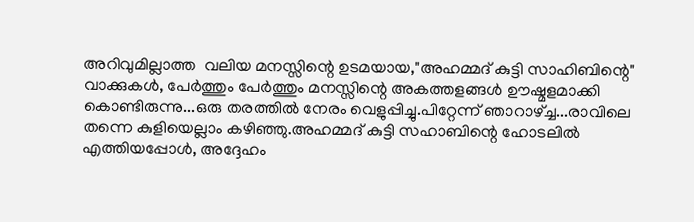അറിവുമില്ലാത്ത  വലിയ മനസ്സിന്റെ ഉടമയായ,"അഹമ്മദ്‌ കുട്ടി സാഹിബിന്റെ" വാക്കുകൾ, പേർത്തും പേർത്തും മനസ്സിന്റെ അകത്തളങ്ങൾ ഊഷ്മളമാക്കി കൊണ്ടിരുന്നു...ഒരു തരത്തിൽ നേരം വെളുപ്പിച്ചു.പിറ്റേന്ന് ഞാറാഴ്ച്ച...രാവിലെ തന്നെ കുളിയെല്ലാം കഴിഞ്ഞു.അഹമ്മദ്‌ കുട്ടി സഹാബിന്റെ ഹോടലിൽ എത്തിയപ്പോൾ, അദ്ദേഹം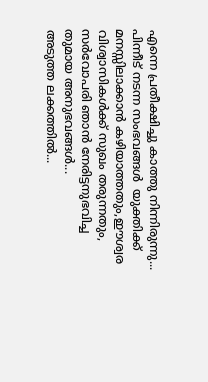എന്നെ പ്രതീക്ഷിച്ചു കാത്തു നിന്നിരുന്നു... പിന്നീട് നടന്ന സംഭവങ്ങൾ  യുക്തിക്ക് മനസ്സിലാക്കാൻ കഴിയാത്തതും,ഈശ്വര വിശ്വാസികൾക്ക് സുഖം തരുന്നതും, സർവോപരി ഞാൻ നേരിട്ടനുഭവിച്ച
തുമായ അനുഭവങ്ങൾ...
അടുത്ത ലക്കത്തിൽ...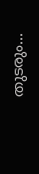തുടരും...